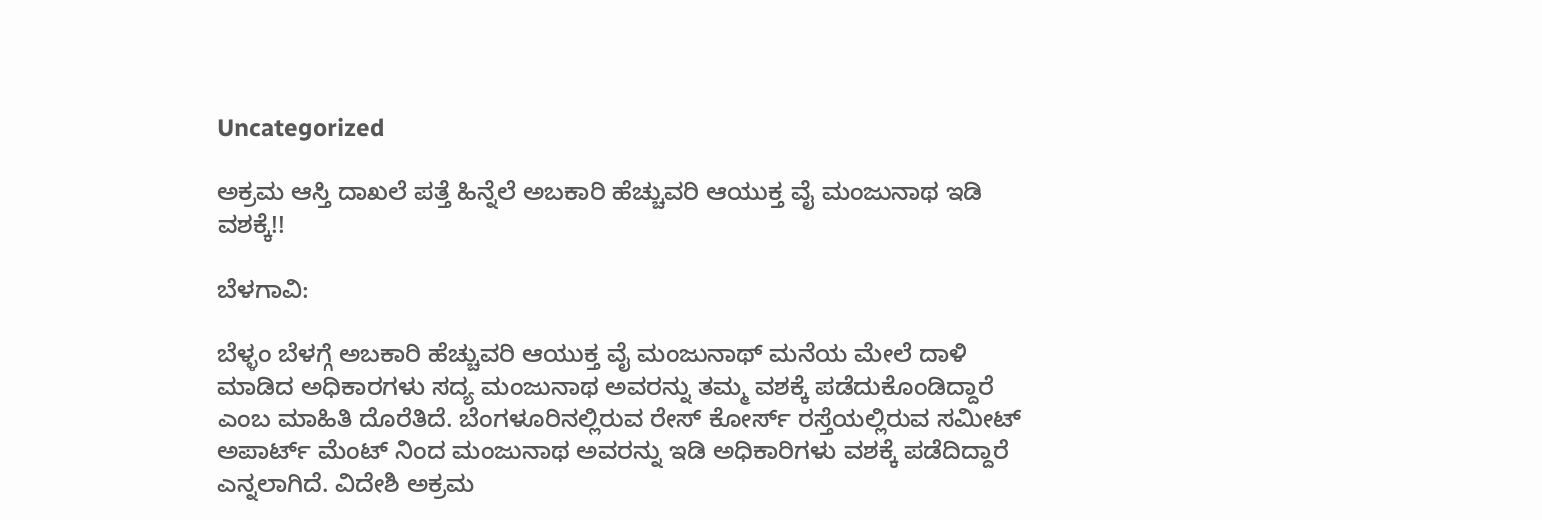Uncategorized

ಅಕ್ರಮ ಆಸ್ತಿ ದಾಖಲೆ ಪತ್ತೆ ಹಿನ್ನೆಲೆ ಅಬಕಾರಿ ಹೆಚ್ಚುವರಿ ಆಯುಕ್ತ ವೈ ಮಂಜುನಾಥ ಇಡಿ ವಶಕ್ಕೆ!!

ಬೆಳಗಾವಿ:

ಬೆಳ್ಳಂ ಬೆಳಗ್ಗೆ ಅಬಕಾರಿ ಹೆಚ್ಚುವರಿ ಆಯುಕ್ತ ವೈ ಮಂಜುನಾಥ್ ಮನೆಯ ಮೇಲೆ ದಾಳಿ ಮಾಡಿದ ಅಧಿಕಾರಗಳು ಸದ್ಯ ಮಂಜುನಾಥ ಅವರನ್ನು ತಮ್ಮ ವಶಕ್ಕೆ ಪಡೆದುಕೊಂಡಿದ್ದಾರೆ ಎಂಬ ಮಾಹಿತಿ ದೊರೆತಿದೆ. ಬೆಂಗಳೂರಿನಲ್ಲಿರುವ ರೇಸ್ ಕೋರ್ಸ್ ರಸ್ತೆಯಲ್ಲಿರುವ ಸಮೀಟ್ ಅಪಾರ್ಟ್ ಮೆಂಟ್ ನಿಂದ ಮಂಜುನಾಥ ಅವರನ್ನು ಇಡಿ ಅಧಿಕಾರಿಗಳು ವಶಕ್ಕೆ ಪಡೆದಿದ್ದಾರೆ ಎನ್ನಲಾಗಿದೆ. ವಿದೇಶಿ ಅಕ್ರಮ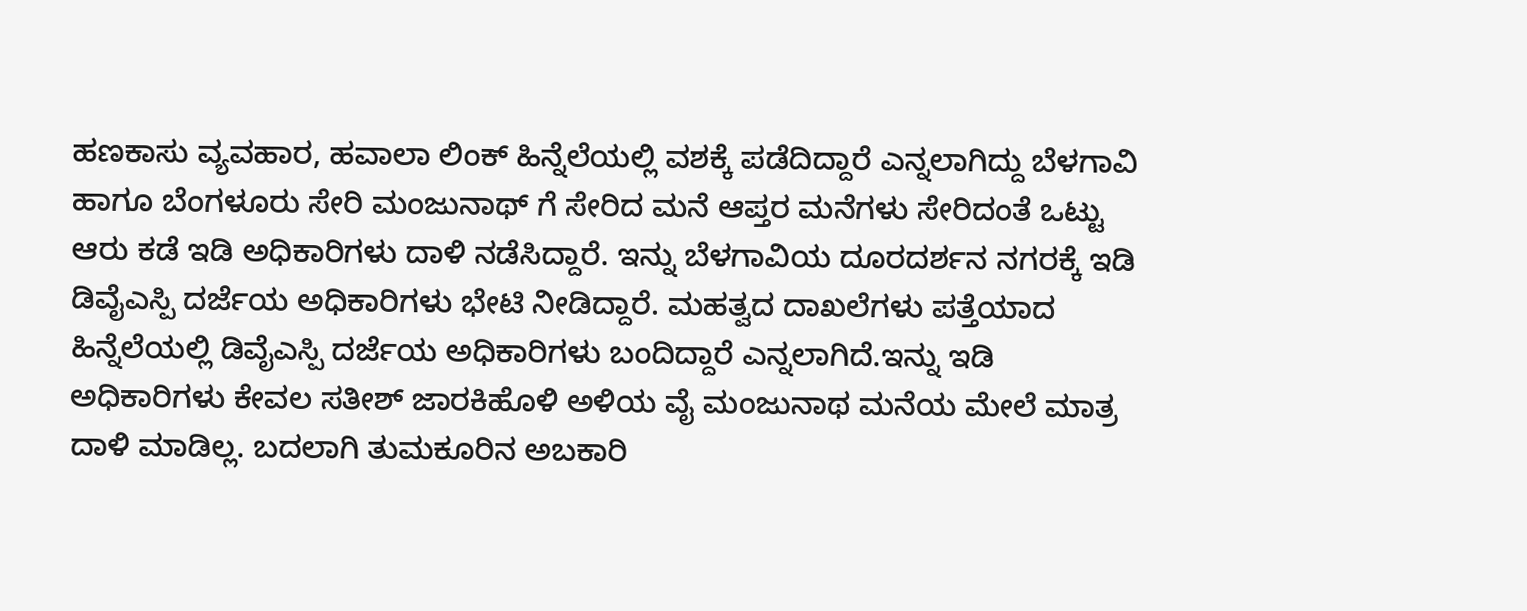ಹಣಕಾಸು ವ್ಯವಹಾರ, ಹವಾಲಾ ಲಿಂಕ್ ಹಿನ್ನೆಲೆಯಲ್ಲಿ ವಶಕ್ಕೆ ಪಡೆದಿದ್ದಾರೆ ಎನ್ನಲಾಗಿದ್ದು ಬೆಳಗಾವಿ ಹಾಗೂ ಬೆಂಗಳೂರು ಸೇರಿ ಮಂಜುನಾಥ್ ಗೆ ಸೇರಿದ ಮನೆ ಆಪ್ತರ ಮನೆಗಳು ಸೇರಿದಂತೆ ಒಟ್ಟು ಆರು ಕಡೆ ಇಡಿ ಅಧಿಕಾರಿಗಳು ದಾಳಿ ನಡೆಸಿದ್ದಾರೆ. ಇನ್ನು ಬೆಳಗಾವಿಯ ದೂರದರ್ಶನ ನಗರಕ್ಕೆ ಇಡಿ ಡಿವೈಎಸ್ಪಿ ದರ್ಜೆಯ ಅಧಿಕಾರಿಗಳು ಭೇಟಿ ನೀಡಿದ್ದಾರೆ. ಮಹತ್ವದ ದಾಖಲೆಗಳು ಪತ್ತೆಯಾದ ಹಿನ್ನೆಲೆಯಲ್ಲಿ ಡಿವೈಎಸ್ಪಿ ದರ್ಜೆಯ ಅಧಿಕಾರಿಗಳು ಬಂದಿದ್ದಾರೆ ಎನ್ನಲಾಗಿದೆ.ಇನ್ನು ಇಡಿ ಅಧಿಕಾರಿಗಳು ಕೇವಲ ಸತೀಶ್ ಜಾರಕಿಹೊಳಿ ಅಳಿಯ ವೈ ಮಂಜುನಾಥ ಮನೆಯ ಮೇಲೆ ಮಾತ್ರ ದಾಳಿ ಮಾಡಿಲ್ಲ. ಬದಲಾಗಿ ತುಮಕೂರಿನ ಅಬಕಾರಿ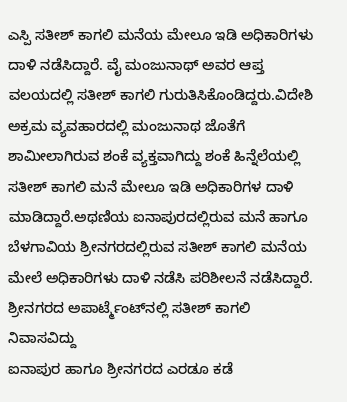ಎಸ್ಪಿ ಸತೀಶ್ ಕಾಗಲಿ ಮನೆಯ ಮೇಲೂ ಇಡಿ ಅಧಿಕಾರಿಗಳು ದಾಳಿ ನಡೆಸಿದ್ದಾರೆ. ವೈ ಮಂಜುನಾಥ್ ಅವರ ಆಪ್ತ ವಲಯದಲ್ಲಿ ಸತೀಶ್ ಕಾಗಲಿ ಗುರುತಿಸಿಕೊಂಡಿದ್ದರು.ವಿದೇಶಿ ಅಕ್ರಮ ವ್ಯವಹಾರದಲ್ಲಿ ಮಂಜುನಾಥ ಜೊತೆಗೆ ಶಾಮೀಲಾಗಿರುವ ಶಂಕೆ ವ್ಯಕ್ತವಾಗಿದ್ದು ಶಂಕೆ ಹಿನ್ನೆಲೆಯಲ್ಲಿ ಸತೀಶ್ ಕಾಗಲಿ ಮನೆ ಮೇಲೂ ಇಡಿ ಅಧಿಕಾರಿಗಳ ದಾಳಿ ಮಾಡಿದ್ದಾರೆ.ಅಥಣಿಯ ಐನಾಪುರದಲ್ಲಿರುವ ಮನೆ ಹಾಗೂ ಬೆಳಗಾವಿಯ ಶ್ರೀನಗರದಲ್ಲಿರುವ ಸತೀಶ್ ಕಾಗಲಿ ಮನೆಯ ಮೇಲೆ ಅಧಿಕಾರಿಗಳು ದಾಳಿ ನಡೆಸಿ ಪರಿಶೀಲನೆ ನಡೆಸಿದ್ದಾರೆ. ಶ್ರೀನಗರದ ಅಪಾರ್ಟ್ಮೆಂಟ್‌ನಲ್ಲಿ ಸತೀಶ್ ಕಾಗಲಿ ನಿವಾಸವಿದ್ದು
ಐನಾಪುರ ಹಾಗೂ ಶ್ರೀನಗರದ ಎರಡೂ ಕಡೆ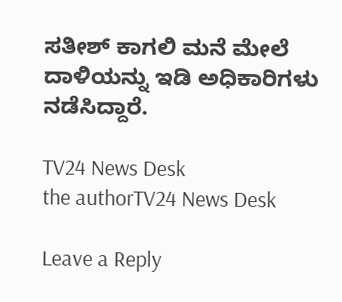ಸತೀಶ್ ಕಾಗಲಿ ಮನೆ ಮೇಲೆ ದಾಳಿಯನ್ನು ಇಡಿ ಅಧಿಕಾರಿಗಳು ನಡೆಸಿದ್ದಾರೆ.

TV24 News Desk
the authorTV24 News Desk

Leave a Reply